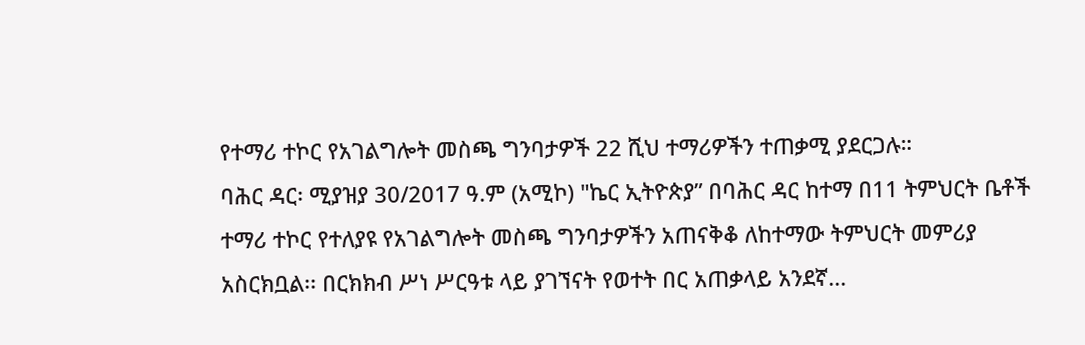የተማሪ ተኮር የአገልግሎት መስጫ ግንባታዎች 22 ሺህ ተማሪዎችን ተጠቃሚ ያደርጋሉ።
ባሕር ዳር፡ ሚያዝያ 30/2017 ዓ.ም (አሚኮ) "ኬር ኢትዮጵያ” በባሕር ዳር ከተማ በ11 ትምህርት ቤቶች ተማሪ ተኮር የተለያዩ የአገልግሎት መስጫ ግንባታዎችን አጠናቅቆ ለከተማው ትምህርት መምሪያ አስርክቧል፡፡ በርክክብ ሥነ ሥርዓቱ ላይ ያገኘናት የወተት በር አጠቃላይ አንደኛ...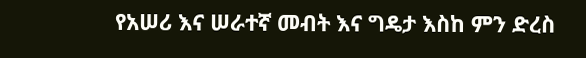የአሠሪ እና ሠራተኛ መብት እና ግዴታ እስከ ምን ድረስ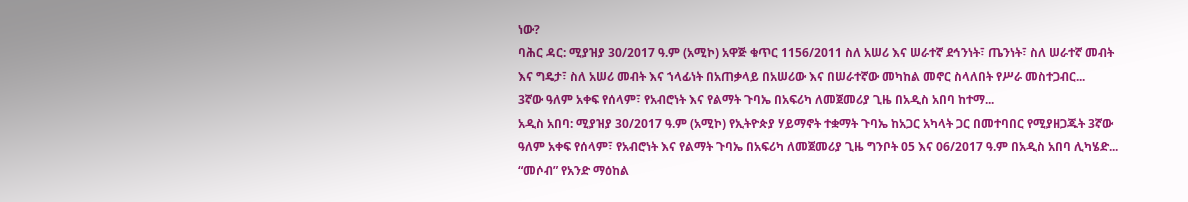ነው?
ባሕር ዳር: ሚያዝያ 30/2017 ዓ.ም (አሚኮ) አዋጅ ቁጥር 1156/2011 ስለ አሠሪ እና ሠራተኛ ደኅንነት፣ ጤንነት፣ ስለ ሠራተኛ መብት እና ግዴታ፣ ስለ አሠሪ መብት እና ኀላፊነት በአጠቃላይ በአሠሪው እና በሠራተኛው መካከል መኖር ስላለበት የሥራ መስተጋብር...
3ኛው ዓለም አቀፍ የሰላም፣ የአብሮነት እና የልማት ጉባኤ በአፍሪካ ለመጀመሪያ ጊዜ በአዲስ አበባ ከተማ...
አዲስ አበባ: ሚያዝያ 30/2017 ዓ.ም (አሚኮ) የኢትዮጵያ ሃይማኖት ተቋማት ጉባኤ ከአጋር አካላት ጋር በመተባበር የሚያዘጋጁት 3ኛው ዓለም አቀፍ የሰላም፣ የአብሮነት እና የልማት ጉባኤ በአፍሪካ ለመጀመሪያ ጊዜ ግንቦት 05 እና 06/2017 ዓ.ም በአዲስ አበባ ሊካሄድ...
“መሶብ” የአንድ ማዕከል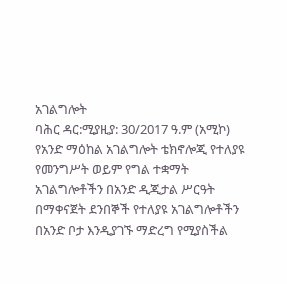አገልግሎት
ባሕር ዳር:ሚያዚያ: 30/2017 ዓ.ም (አሚኮ) የአንድ ማዕከል አገልግሎት ቴክኖሎጂ የተለያዩ የመንግሥት ወይም የግል ተቋማት አገልግሎቶችን በአንድ ዲጂታል ሥርዓት በማቀናጀት ደንበኞች የተለያዩ አገልግሎቶችን በአንድ ቦታ እንዲያገኙ ማድረግ የሚያስችል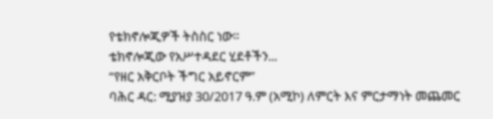የቴክኖሎጂዎች ትስስር ነው።
ቴክኖሎጂው የአሥተዳደር ሂደቶችን...
“የዘር አቅርቦት ችግር አይኖርም”
ባሕር ዳር: ሚያዝያ 30/2017 ዓ.ም (አሚኮ) ለምርት እና ምርታማነት መጨመር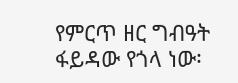የምርጥ ዘር ግብዓት ፋይዳው የጎላ ነው፡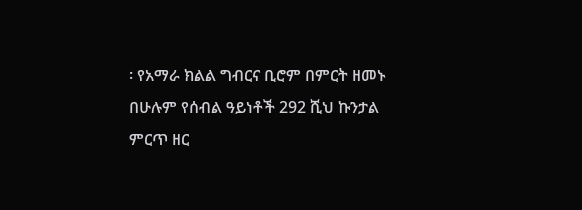፡ የአማራ ክልል ግብርና ቢሮም በምርት ዘመኑ በሁሉም የሰብል ዓይነቶች 292 ሺህ ኩንታል ምርጥ ዘር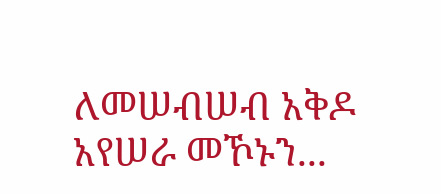ለመሠብሠብ አቅዶ አየሠራ መኾኑን...